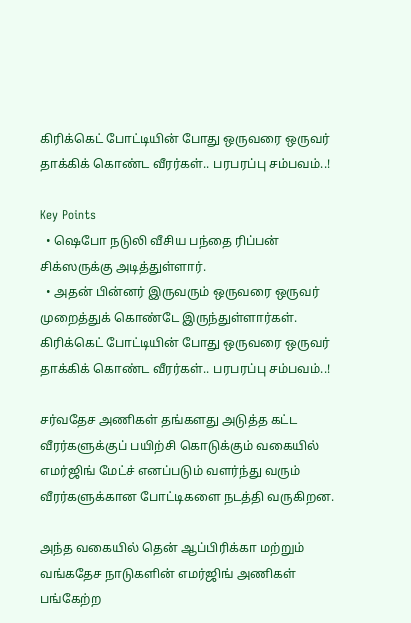கிரிக்கெட் போட்டியின் போது ஒருவரை ஒருவர் தாக்கிக் கொண்ட வீரர்கள்.. பரபரப்பு சம்பவம்..!

Key Points
  • ஷெபோ நடுலி வீசிய பந்தை ரிப்பன் சிக்ஸருக்கு அடித்துள்ளார்.
  • அதன் பின்னர் இருவரும் ஒருவரை ஒருவர் முறைத்துக் கொண்டே இருந்துள்ளார்கள்.
கிரிக்கெட் போட்டியின் போது ஒருவரை ஒருவர் தாக்கிக் கொண்ட வீரர்கள்.. பரபரப்பு சம்பவம்..!

சர்வதேச அணிகள் தங்களது அடுத்த கட்ட வீரர்களுக்குப் பயிற்சி கொடுக்கும் வகையில் எமர்ஜிங் மேட்ச் எனப்படும் வளர்ந்து வரும் வீரர்களுக்கான போட்டிகளை நடத்தி வருகிறன.

அந்த வகையில் தென் ஆப்பிரிக்கா மற்றும் வங்கதேச நாடுகளின் எமர்ஜிங் அணிகள் பங்கேற்ற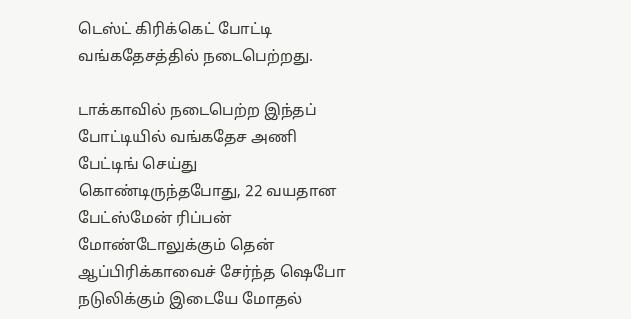டெஸ்ட் கிரிக்கெட் போட்டி வங்கதேசத்தில் நடைபெற்றது.

டாக்காவில் நடைபெற்ற இந்தப் போட்டியில் வங்கதேச அணி பேட்டிங் செய்து கொண்டிருந்தபோது, 22 வயதான பேட்ஸ்மேன் ரிப்பன் மோண்டோலுக்கும் தென் ஆப்பிரிக்காவைச் சேர்ந்த ஷெபோ நடுலிக்கும் இடையே மோதல்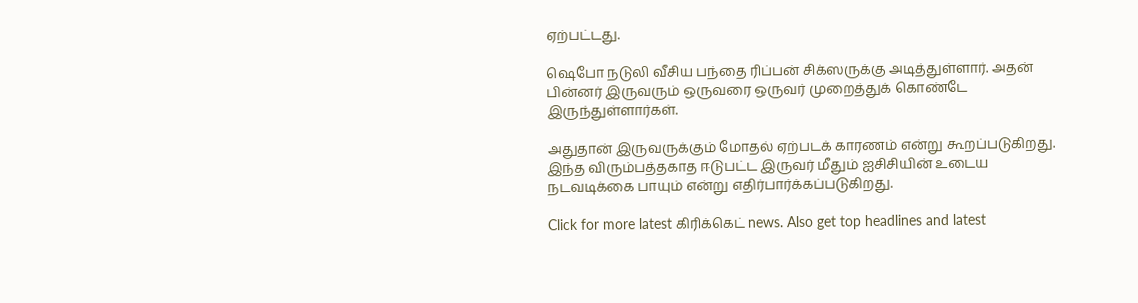ஏற்பட்டது.

ஷெபோ நடுலி வீசிய பந்தை ரிப்பன் சிக்ஸருக்கு அடித்துள்ளார். அதன் பின்னர் இருவரும் ஒருவரை ஒருவர் முறைத்துக் கொண்டே இருந்துள்ளார்கள்.

அதுதான் இருவருக்கும் மோதல் ஏற்படக் காரணம் என்று கூறப்படுகிறது. இந்த விரும்பத்தகாத ஈடுபட்ட இருவர் மீதும் ஐசிசியின் உடைய நடவடிக்கை பாயும் என்று எதிர்பார்க்கப்படுகிறது.

Click for more latest கிரிக்கெட் news. Also get top headlines and latest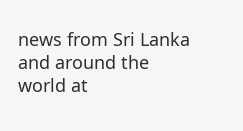news from Sri Lanka and around the world at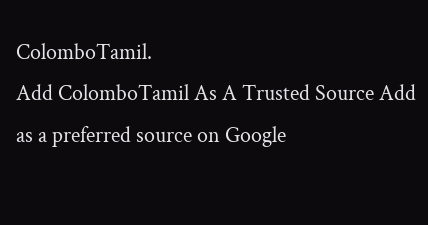ColomboTamil.
Add ColomboTamil As A Trusted Source Add as a preferred source on Google